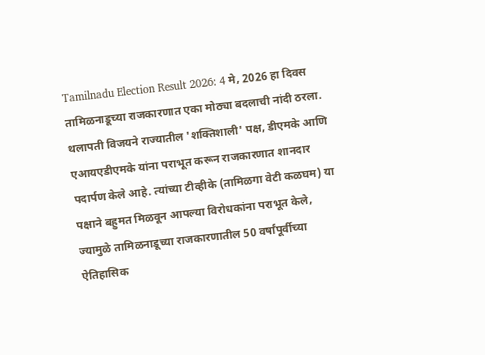Tamilnadu Election Result 2026: 4 मे, 2026 हा दिवस तामिळनाडूच्या राजकारणात एका मोठ्या बदलाची नांदी ठरला. थलापती विजयने राज्यातील 'शक्तिशाली' पक्ष, डीएमके आणि एआयएडीएमके यांना पराभूत करून राजकारणात शानदार पदार्पण केले आहे. त्यांच्या टीव्हीके (तामिळगा वेटी कळघम) या पक्षाने बहुमत मिळवून आपल्या विरोधकांना पराभूत केले, ज्यामुळे तामिळनाडूच्या राजकारणातील 50 वर्षांपूर्वीच्या ऐतिहासिक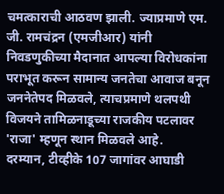चमत्काराची आठवण झाली. ज्याप्रमाणे एम. जी. रामचंद्रन (एमजीआर) यांनी निवडणुकीच्या मैदानात आपल्या विरोधकांना पराभूत करून सामान्य जनतेचा आवाज बनून जननेतेपद मिळवले, त्याचप्रमाणे थलपथी विजयने तामिळनाडूच्या राजकीय पटलावर 'राजा' म्हणून स्थान मिळवले आहे.
दरम्यान, टीव्हीके 107 जागांवर आघाडी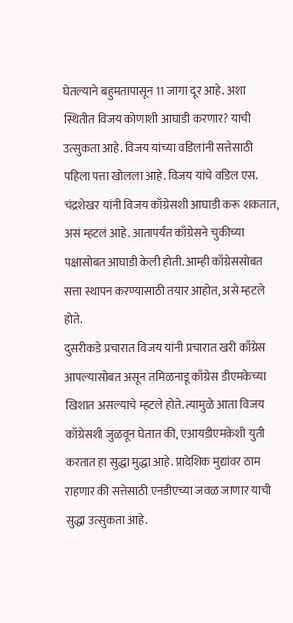घेतल्याने बहुमतापासून 11 जागा दूर आहे. अशा स्थितीत विजय कोणाशी आघाडी करणार? याची उत्सुकता आहे. विजय यांच्या वडिलांनी सत्तेसाठी पहिला पत्ता खोलला आहे. विजय यांचे वडिल एस. चंद्रशेखर यांनी विजय काँग्रेसशी आघाडी करू शकतात, असं म्हटलं आहे. आतापर्यंत काँग्रेसने चुकीच्या पक्षासोबत आघाडी केली होती. आम्ही काँग्रेससोबत सत्ता स्थापन करण्यासाठी तयार आहोत, असे म्हटले होते.
दुसरीकडे प्रचारात विजय यांनी प्रचारात खरी काँग्रेस आपल्यासोबत असून तमिळनाडू काँग्रेस डीएमकेच्या खिशात असल्याचे म्हटले होते. त्यामुळे आता विजय काँग्रेसशी जुळवून घेतात की, एआयडीएमकेशी युती करतात हा सुद्धा मुद्धा आहे. प्रादेशिक मुद्यांवर ठाम राहणार की सत्तेसाठी एनडीएच्या जवळ जाणार याची सुद्धा उत्सुकता आहे.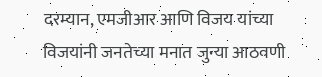दरम्यान, एमजीआर आणि विजय यांच्या विजयांनी जनतेच्या मनात जुन्या आठवणी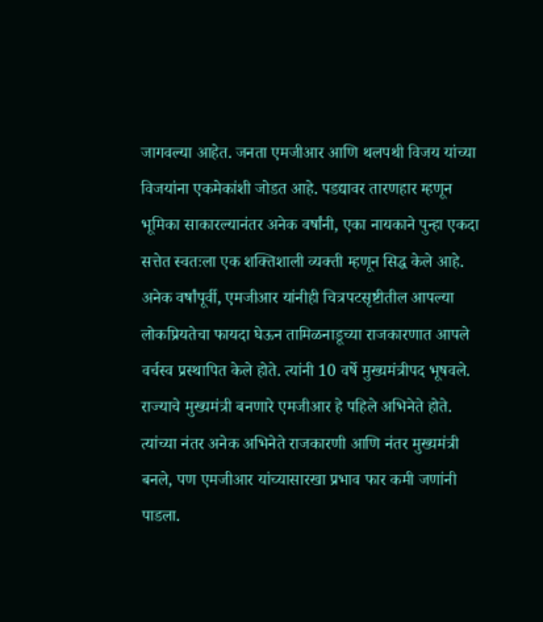जागवल्या आहेत. जनता एमजीआर आणि थलपथी विजय यांच्या विजयांना एकमेकांशी जोडत आहे. पडद्यावर तारणहार म्हणून भूमिका साकारल्यानंतर अनेक वर्षांनी, एका नायकाने पुन्हा एकदा सत्तेत स्वतःला एक शक्तिशाली व्यक्ती म्हणून सिद्ध केले आहे. अनेक वर्षांपूर्वी, एमजीआर यांनीही चित्रपटसृष्टीतील आपल्या लोकप्रियतेचा फायदा घेऊन तामिळनाडूच्या राजकारणात आपले वर्चस्व प्रस्थापित केले होते. त्यांनी 10 वर्षे मुख्यमंत्रीपद भूषवले. राज्याचे मुख्यमंत्री बनणारे एमजीआर हे पहिले अभिनेते होते. त्यांच्या नंतर अनेक अभिनेते राजकारणी आणि नंतर मुख्यमंत्री बनले, पण एमजीआर यांच्यासारखा प्रभाव फार कमी जणांनी पाडला.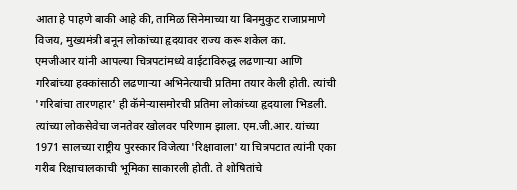आता हे पाहणे बाकी आहे की, तामिळ सिनेमाच्या या बिनमुकुट राजाप्रमाणे विजय, मुख्यमंत्री बनून लोकांच्या हृदयावर राज्य करू शकेल का.
एमजीआर यांनी आपल्या चित्रपटांमध्ये वाईटाविरुद्ध लढणाऱ्या आणि गरिबांच्या हक्कांसाठी लढणाऱ्या अभिनेत्याची प्रतिमा तयार केली होती. त्यांची 'गरिबांचा तारणहार' ही कॅमेऱ्यासमोरची प्रतिमा लोकांच्या हृदयाला भिडली. त्यांच्या लोकसेवेचा जनतेवर खोलवर परिणाम झाला. एम.जी.आर. यांच्या 1971 सालच्या राष्ट्रीय पुरस्कार विजेत्या 'रिक्षावाला' या चित्रपटात त्यांनी एका गरीब रिक्षाचालकाची भूमिका साकारली होती. ते शोषितांचे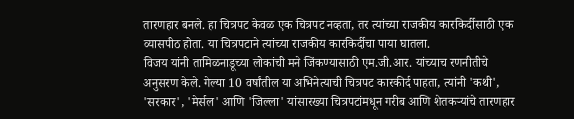तारणहार बनले. हा चित्रपट केवळ एक चित्रपट नव्हता, तर त्यांच्या राजकीय कारकिर्दीसाठी एक व्यासपीठ होता. या चित्रपटाने त्यांच्या राजकीय कारकिर्दीचा पाया घातला.
विजय यांनी तामिळनाडूच्या लोकांची मने जिंकण्यासाठी एम.जी.आर. यांच्याच रणनीतीचे अनुसरण केले. गेल्या 10 वर्षांतील या अभिनेत्याची चित्रपट कारकीर्द पाहता, त्यांनी 'कथी', 'सरकार', 'मेर्सल' आणि 'जिल्ला' यांसारख्या चित्रपटांमधून गरीब आणि शेतकऱ्यांचे तारणहार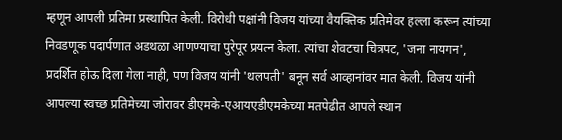म्हणून आपली प्रतिमा प्रस्थापित केली. विरोधी पक्षांनी विजय यांच्या वैयक्तिक प्रतिमेवर हल्ला करून त्यांच्या निवडणूक पदार्पणात अडथळा आणण्याचा पुरेपूर प्रयत्न केला. त्यांचा शेवटचा चित्रपट, 'जना नायगन', प्रदर्शित होऊ दिला गेला नाही, पण विजय यांनी 'थलपती' बनून सर्व आव्हानांवर मात केली. विजय यांनी आपल्या स्वच्छ प्रतिमेच्या जोरावर डीएमके-एआयएडीएमकेच्या मतपेढीत आपले स्थान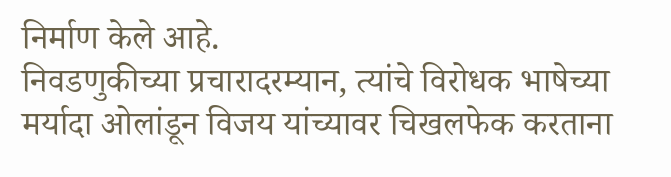निर्माण केले आहे.
निवडणुकीच्या प्रचारादरम्यान, त्यांचे विरोधक भाषेच्या मर्यादा ओलांडून विजय यांच्यावर चिखलफेक करताना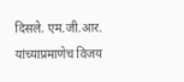दिसले. एम.जी.आर. यांच्याप्रमाणेच विजय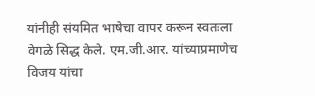यांनीही संयमित भाषेचा वापर करून स्वतःला वेगळे सिद्ध केले. एम.जी.आर. यांच्याप्रमाणेच विजय यांचा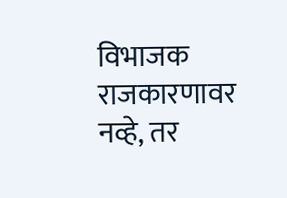विभाजक राजकारणावर नव्हे, तर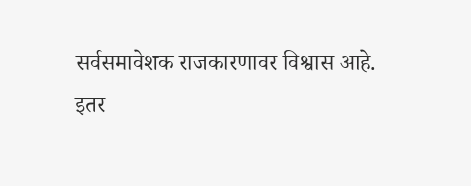सर्वसमावेशक राजकारणावर विश्वास आहे.
इतर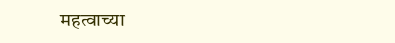महत्वाच्या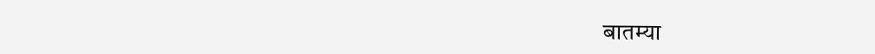बातम्या